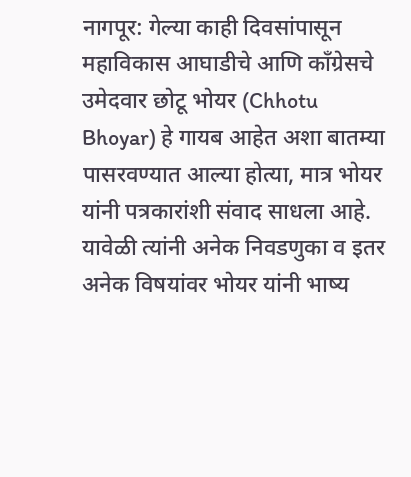नागपूर: गेल्या काही दिवसांपासून महाविकास आघाडीचे आणि काँग्रेसचे उमेदवार छोटू भोयर (Chhotu Bhoyar) हे गायब आहेत अशा बातम्या पासरवण्यात आल्या होत्या, मात्र भोयर यांनी पत्रकारांशी संवाद साधला आहे. यावेळी त्यांनी अनेक निवडणुका व इतर अनेक विषयांवर भोयर यांनी भाष्य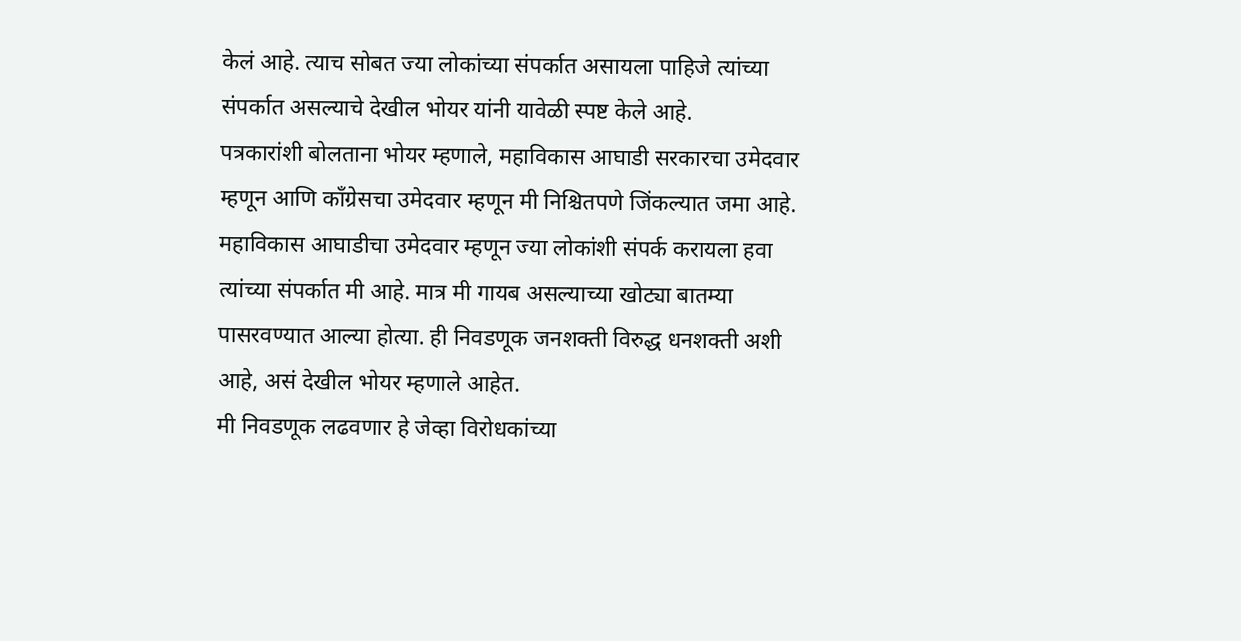केलं आहे. त्याच सोबत ज्या लोकांच्या संपर्कात असायला पाहिजे त्यांच्या संपर्कात असल्याचे देखील भोयर यांनी यावेळी स्पष्ट केले आहे.
पत्रकारांशी बोलताना भोयर म्हणाले, महाविकास आघाडी सरकारचा उमेदवार म्हणून आणि कॉंग्रेसचा उमेदवार म्हणून मी निश्चितपणे जिंकल्यात जमा आहे. महाविकास आघाडीचा उमेदवार म्हणून ज्या लोकांशी संपर्क करायला हवा त्यांच्या संपर्कात मी आहे. मात्र मी गायब असल्याच्या खोट्या बातम्या पासरवण्यात आल्या होत्या. ही निवडणूक जनशक्ती विरुद्ध धनशक्ती अशी आहे, असं देखील भोयर म्हणाले आहेत.
मी निवडणूक लढवणार हे जेव्हा विरोधकांच्या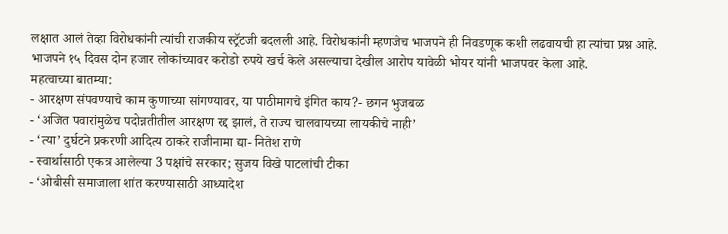लक्षात आलं तेव्हा विरोधकांनी त्यांची राजकीय स्ट्रॅटजी बदलली आहे. विरोधकांनी म्हणजेच भाजपने ही निवडणूक कशी लढवायची हा त्यांचा प्रश्न आहे. भाजपने १५ दिवस दोन हजार लोकांच्यावर करोडो रुपये खर्च केले असल्याचा देखील आरोप यावेळी भोयर यांनी भाजपवर केला आहे.
महत्वाच्या बातम्या:
- आरक्षण संपवण्याचे काम कुणाच्या सांगण्यावर, या पाठीमागचे इंगित काय?- छगन भुजबळ
- ‘अजित पवारांमुळेच पदोन्नतीतील आरक्षण रद्द झालं, ते राज्य चालवायच्या लायकीचे नाही’
- ‘त्या’ दुर्घटने प्रकरणी आदित्य ठाकरे राजीनामा द्या- नितेश राणे
- स्वार्थासाठी एकत्र आलेल्या 3 पक्षांचे सरकार; सुजय विखे पाटलांची टीका
- ‘ओबीसी समाजाला शांत करण्यासाठी आध्यादेश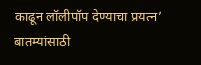काढून लॉलीपॉप देण्याचा प्रयत्न’
बातम्यांसाठी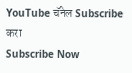YouTube चॅनेल Subscribe करा
Subscribe Now